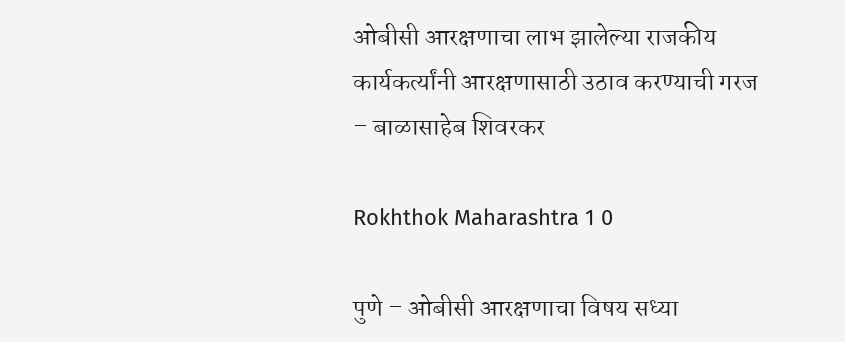ओबीसी आरक्षणाचा लाभ झालेल्या राजकीय कार्यकर्त्यांनी आरक्षणासाठी उठाव करण्याची गरज – बाळासाहेब शिवरकर

Rokhthok Maharashtra 1 0

पुणे – ओबीसी आरक्षणाचा विषय सध्या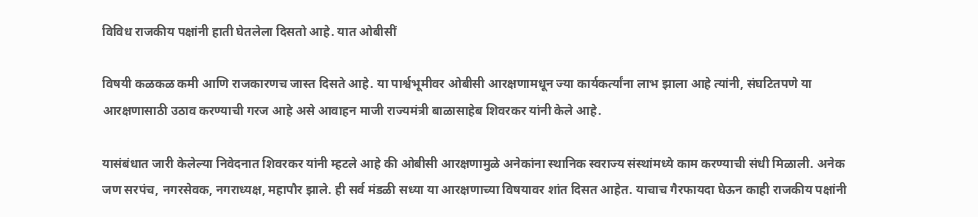विविध राजकीय पक्षांनी हाती घेतलेला दिसतो आहे. यात ओबीसीं

विषयी कळकळ कमी आणि राजकारणच जास्त दिसते आहे. या पार्श्वभूमीवर ओबीसी आरक्षणामधून ज्या कार्यकर्त्यांना लाभ झाला आहे त्यांनी, संघटितपणे या आरक्षणासाठी उठाव करण्याची गरज आहे असे आवाहन माजी राज्यमंत्री बाळासाहेब शिवरकर यांनी केले आहे.

यासंबंधात जारी केलेल्या निवेदनात शिवरकर यांनी म्हटले आहे की ओबीसी आरक्षणामुळे अनेकांना स्थानिक स्वराज्य संस्थांमध्ये काम करण्याची संधी मिळाली. अनेक जण सरपंच, नगरसेवक, नगराध्यक्ष, महापौर झाले. ही सर्व मंडळी सध्या या आरक्षणाच्या विषयावर शांत दिसत आहेत. याचाच गैरफायदा घेऊन काही राजकीय पक्षांनी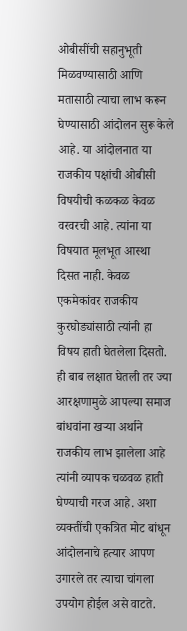ओबीसींची सहानुभूती मिळवण्यासाठी आणि मतासाठी त्याचा लाभ करून घेण्यासाठी आंदोलन सुरू केले आहे. या आंदोलनात या राजकीय पक्षांची ओबीसी विषयीची कळकळ केवळ वरवरची आहे. त्यांना या विषयात मूलभूत आस्था दिसत नाही. केवळ एकमेकांवर राजकीय कुरघोड्यांसाठी त्यांनी हा विषय हाती घेतलेला दिसतो. ही बाब लक्षात घेतली तर ज्या आरक्षणामुळे आपल्या समाज बांधवांना खऱ्या अर्थाने राजकीय लाभ झालेला आहे त्यांनी व्यापक चळवळ हाती घेण्याची गरज आहे. अशा व्यक्तींची एकत्रित मोट बांधून आंदोलनाचे हत्यार आपण उगारले तर त्याचा चांगला उपयोग होईल असे वाटते.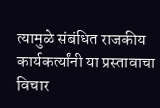त्यामुळे संबंधित राजकीय कार्यकर्त्यांनी या प्रस्तावाचा विचार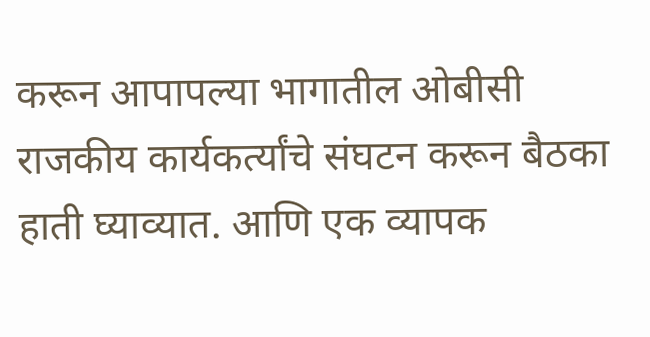करून आपापल्या भागातील ओबीसी राजकीय कार्यकर्त्यांचे संघटन करून बैठका हाती घ्याव्यात. आणि एक व्यापक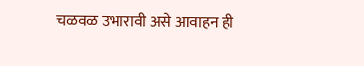चळवळ उभारावी असे आवाहन ही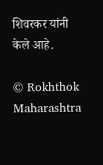शिवरकर यांनी केले आहे.

© Rokhthok Maharashtra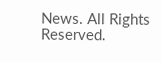News. All Rights Reserved.